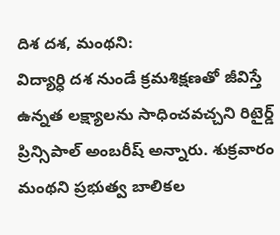దిశ దశ, మంథని:
విద్యార్ధి దశ నుండే క్రమశిక్షణతో జీవిస్తే ఉన్నత లక్ష్యాలను సాధించవచ్చని రిటైర్డ్ ప్రిన్సిపాల్ అంబరీష్ అన్నారు. శుక్రవారం మంథని ప్రభుత్వ బాలికల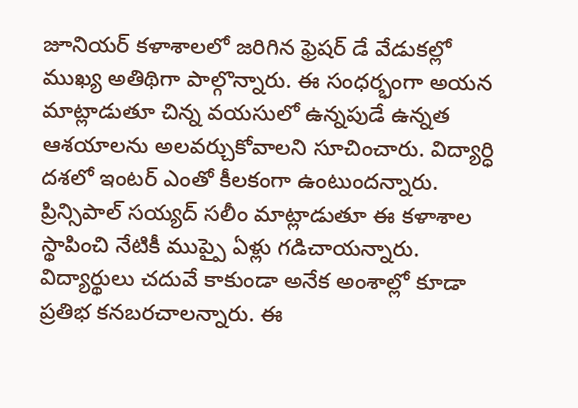జూనియర్ కళాశాలలో జరిగిన ఫ్రెషర్ డే వేడుకల్లో ముఖ్య అతిథిగా పాల్గొన్నారు. ఈ సంధర్భంగా అయన మాట్లాడుతూ చిన్న వయసులో ఉన్నపుడే ఉన్నత ఆశయాలను అలవర్చుకోవాలని సూచించారు. విద్యార్ధి దశలో ఇంటర్ ఎంతో కీలకంగా ఉంటుందన్నారు. ప్రిన్సిపాల్ సయ్యద్ సలీం మాట్లాడుతూ ఈ కళాశాల స్థాపించి నేటికీ ముప్పై ఏళ్లు గడిచాయన్నారు. విద్యార్థులు చదువే కాకుండా అనేక అంశాల్లో కూడా ప్రతిభ కనబరచాలన్నారు. ఈ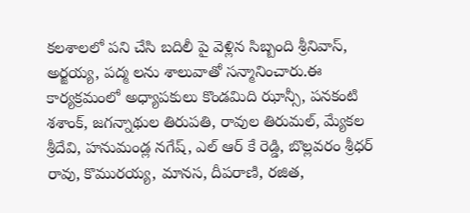కలశాలలో పని చేసి బదిలీ పై వెళ్లిన సిబ్బంది శ్రీనివాస్, అర్జయ్య, పద్మ లను శాలువాతో సన్మానించారు.ఈ కార్యక్రమంలో అధ్యాపకులు కొండమిది ఝాన్సీ, పనకంటి శశాంక్, జగన్నాథుల తిరుపతి, రావుల తిరుమల్, మ్యేకల శ్రీదేవి, హనుమండ్ల నగేష్, ఎల్ ఆర్ కే రెడ్డి, బొల్లవరం శ్రీధర్ రావు, కొమురయ్య, మానస, దీపరాణి, రజిత,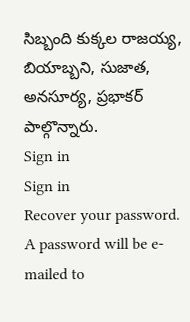సిబ్బంది కుక్కల రాజయ్య, బియాబ్బని, సుజాత, అనసూర్య, ప్రభాకర్ పాల్గొన్నారు.
Sign in
Sign in
Recover your password.
A password will be e-mailed to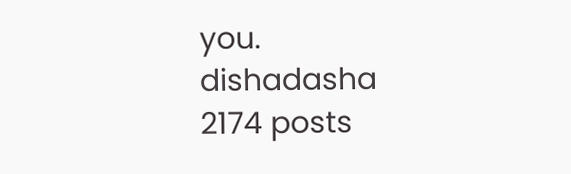you.
dishadasha
2174 posts